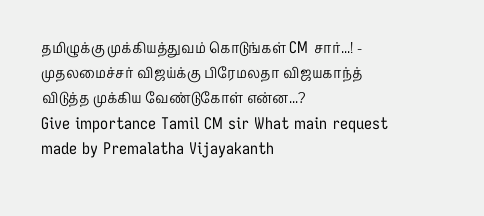தமிழுக்கு முக்கியத்துவம் கொடுங்கள் CM சார்...! - முதலமைச்சர் விஜய்க்கு பிரேமலதா விஜயகாந்த் விடுத்த முக்கிய வேண்டுகோள் என்ன...?
Give importance Tamil CM sir What main request made by Premalatha Vijayakanth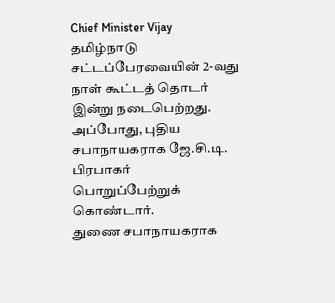Chief Minister Vijay
தமிழ்நாடு சட்டப்பேரவையின் 2-வது நாள் கூட்டத் தொடர் இன்று நடைபெற்றது. அப்போது, புதிய சபாநாயகராக ஜே.சி.டி. பிரபாகர் பொறுப்பேற்றுக் கொண்டார்.
துணை சபாநாயகராக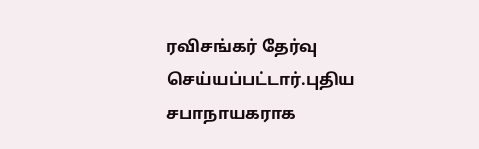ரவிசங்கர் தேர்வு செய்யப்பட்டார்.புதிய சபாநாயகராக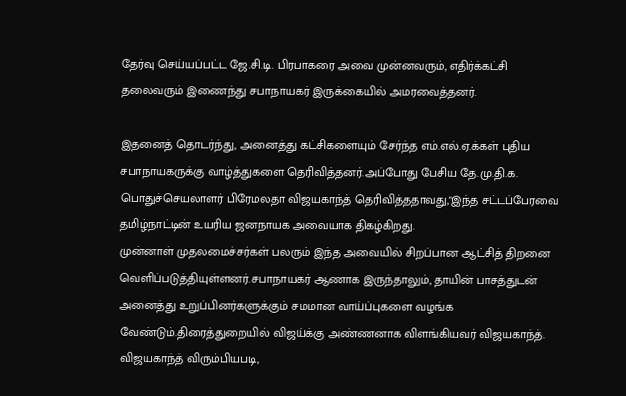தேர்வு செய்யப்பட்ட ஜே.சி.டி. பிரபாகரை அவை முன்னவரும், எதிர்க்கட்சி தலைவரும் இணைந்து சபாநாயகர் இருக்கையில் அமரவைத்தனர்.

இதனைத் தொடர்ந்து, அனைத்து கட்சிகளையும் சேர்ந்த எம்.எல்.ஏ.க்கள் புதிய சபாநாயகருக்கு வாழ்த்துகளை தெரிவித்தனர்.அப்போது பேசிய தே.மு.தி.க. பொதுச்செயலாளர் பிரேமலதா விஜயகாந்த் தெரிவித்ததாவது,"இந்த சட்டப்பேரவை தமிழ்நாட்டின் உயரிய ஜனநாயக அவையாக திகழ்கிறது.
முன்னாள் முதலமைச்சர்கள் பலரும் இந்த அவையில் சிறப்பான ஆட்சித் திறனை வெளிப்படுத்தியுள்ளனர்.சபாநாயகர் ஆணாக இருந்தாலும், தாயின் பாசத்துடன் அனைத்து உறுப்பினர்களுக்கும் சமமான வாய்ப்புகளை வழங்க வேண்டும்.திரைத்துறையில் விஜய்க்கு அண்ணனாக விளங்கியவர் விஜயகாந்த்.
விஜயகாந்த் விரும்பியபடி,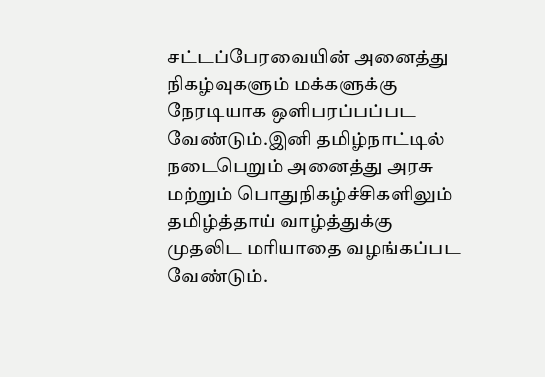சட்டப்பேரவையின் அனைத்து நிகழ்வுகளும் மக்களுக்கு நேரடியாக ஒளிபரப்பப்பட வேண்டும்.இனி தமிழ்நாட்டில் நடைபெறும் அனைத்து அரசு மற்றும் பொதுநிகழ்ச்சிகளிலும் தமிழ்த்தாய் வாழ்த்துக்கு முதலிட மரியாதை வழங்கப்பட வேண்டும்.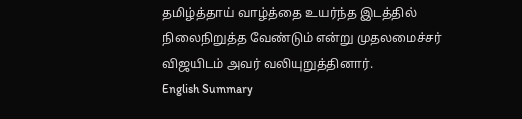தமிழ்த்தாய் வாழ்த்தை உயர்ந்த இடத்தில் நிலைநிறுத்த வேண்டும் என்று முதலமைச்சர் விஜயிடம் அவர் வலியுறுத்தினார்.
English Summary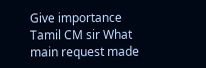Give importance Tamil CM sir What main request made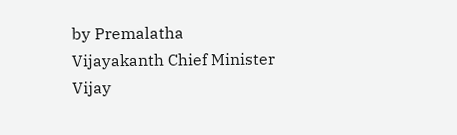by Premalatha Vijayakanth Chief Minister Vijay